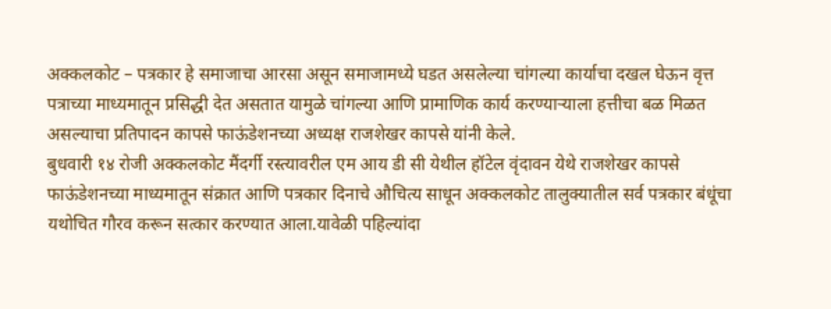अक्कलकोट – पत्रकार हे समाजाचा आरसा असून समाजामध्ये घडत असलेल्या चांगल्या कार्याचा दखल घेऊन वृत्त पत्राच्या माध्यमातून प्रसिद्धी देत असतात यामुळे चांगल्या आणि प्रामाणिक कार्य करण्याऱ्याला हत्तीचा बळ मिळत असल्याचा प्रतिपादन कापसे फाऊंडेशनच्या अध्यक्ष राजशेखर कापसे यांनी केले.
बुधवारी १४ रोजी अक्कलकोट मैंदर्गी रस्त्यावरील एम आय डी सी येथील हॉटेल वृंदावन येथे राजशेखर कापसे फाऊंडेशनच्या माध्यमातून संक्रात आणि पत्रकार दिनाचे औचित्य साधून अक्कलकोट तालुक्यातील सर्व पत्रकार बंधूंचा यथोचित गौरव करून सत्कार करण्यात आला.यावेळी पहिल्यांदा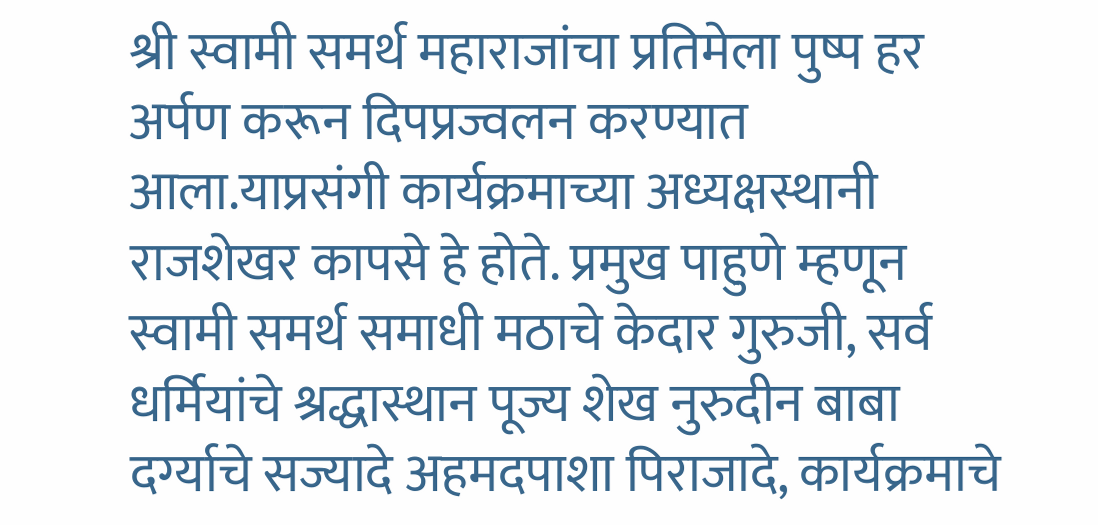श्री स्वामी समर्थ महाराजांचा प्रतिमेला पुष्प हर अर्पण करून दिपप्रज्वलन करण्यात आला.याप्रसंगी कार्यक्रमाच्या अध्यक्षस्थानी राजशेखर कापसे हे होते. प्रमुख पाहुणे म्हणून स्वामी समर्थ समाधी मठाचे केदार गुरुजी, सर्व धर्मियांचे श्रद्धास्थान पूज्य शेख नुरुदीन बाबा दर्ग्याचे सज्यादे अहमदपाशा पिराजादे, कार्यक्रमाचे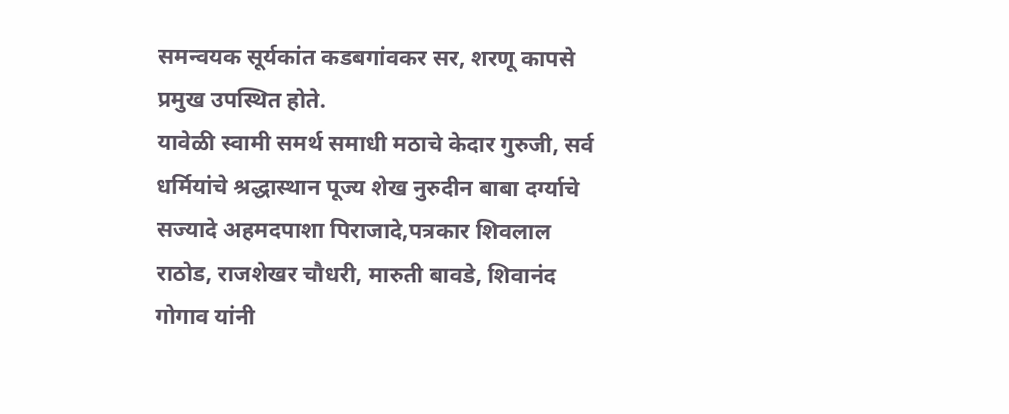समन्वयक सूर्यकांत कडबगांवकर सर, शरणू कापसे प्रमुख उपस्थित होते.
यावेळी स्वामी समर्थ समाधी मठाचे केदार गुरुजी, सर्व धर्मियांचे श्रद्धास्थान पूज्य शेख नुरुदीन बाबा दर्ग्याचे सज्यादे अहमदपाशा पिराजादे,पत्रकार शिवलाल राठोड, राजशेखर चौधरी, मारुती बावडे, शिवानंद गोगाव यांनी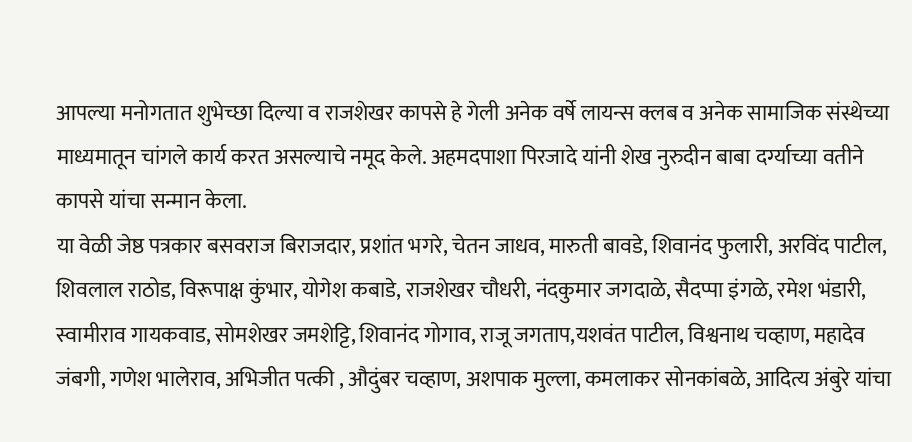आपल्या मनोगतात शुभेच्छा दिल्या व राजशेखर कापसे हे गेली अनेक वर्षे लायन्स क्लब व अनेक सामाजिक संस्थेच्या माध्यमातून चांगले कार्य करत असल्याचे नमूद केले. अहमदपाशा पिरजादे यांनी शेख नुरुदीन बाबा दर्ग्याच्या वतीने कापसे यांचा सन्मान केला.
या वेळी जेष्ठ पत्रकार बसवराज बिराजदार, प्रशांत भगरे, चेतन जाधव, मारुती बावडे, शिवानंद फुलारी, अरविंद पाटील, शिवलाल राठोड, विरूपाक्ष कुंभार, योगेश कबाडे, राजशेखर चौधरी, नंदकुमार जगदाळे, सैदप्पा इंगळे, रमेश भंडारी, स्वामीराव गायकवाड, सोमशेखर जमशेट्टि, शिवानंद गोगाव, राजू जगताप,यशवंत पाटील, विश्वनाथ चव्हाण, महादेव जंबगी, गणेश भालेराव, अभिजीत पत्की , औदुंबर चव्हाण, अशपाक मुल्ला, कमलाकर सोनकांबळे, आदित्य अंबुरे यांचा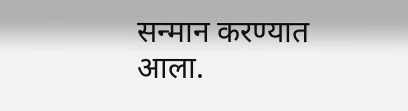सन्मान करण्यात आला.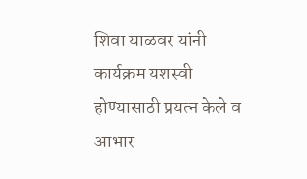शिवा याळवर यांनी कार्यक्रम यशस्वी होण्यासाठी प्रयत्न केले व आभार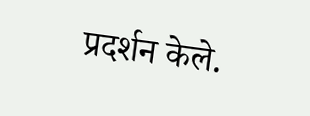प्रदर्शन केले.